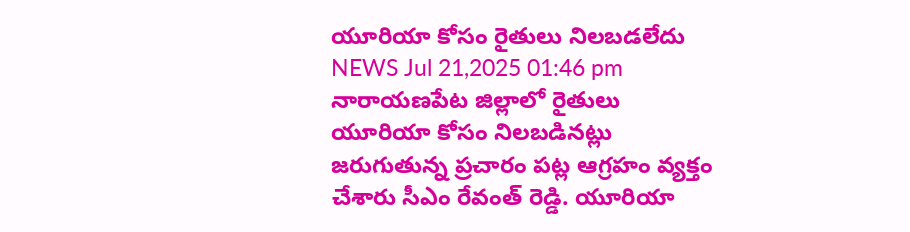యూరియా కోసం రైతులు నిలబడలేదు
NEWS Jul 21,2025 01:46 pm
నారాయణపేట జిల్లాలో రైతులు యూరియా కోసం నిలబడినట్లు జరుగుతున్న ప్రచారం పట్ల ఆగ్రహం వ్యక్తం చేశారు సీఎం రేవంత్ రెడ్డి. యూరియా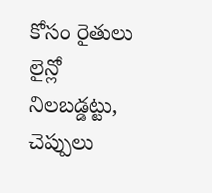కోసం రైతులు లైన్లో నిలబడ్డట్టు, చెప్పులు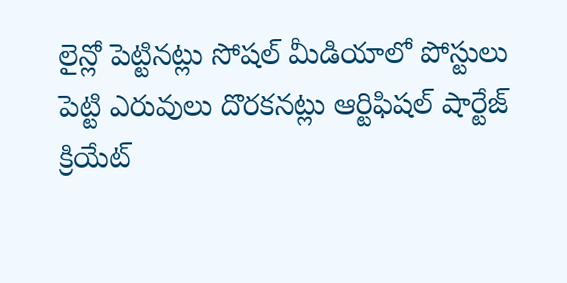లైన్లో పెట్టినట్లు సోషల్ మీడియాలో పోస్టులు పెట్టి ఎరువులు దొరకనట్లు ఆర్టిఫిషల్ షార్టేజ్ క్రియేట్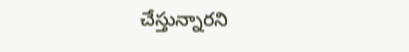చేస్తున్నారని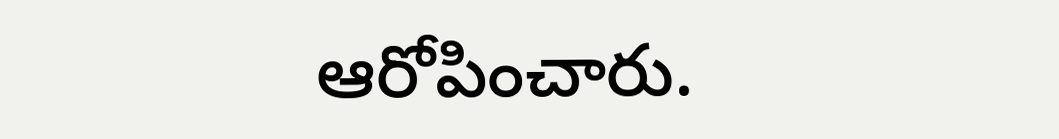ఆరోపించారు.